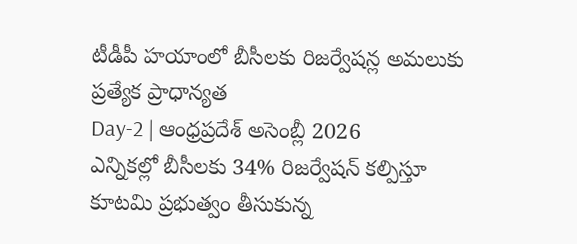టీడీపీ హయాంలో బీసీలకు రిజర్వేషన్ల అమలుకు ప్రత్యేక ప్రాధాన్యత
Day-2 | ఆంధ్రప్రదేశ్ అసెంబ్లీ 2026
ఎన్నికల్లో బీసీలకు 34% రిజర్వేషన్ కల్పిస్తూ కూటమి ప్రభుత్వం తీసుకున్న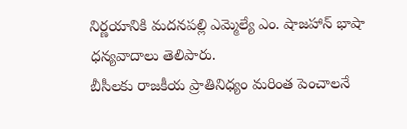నిర్ణయానికి మదనపల్లి ఎమ్మెల్యే ఎం. షాజహాన్ భాషా ధన్యవాదాలు తెలిపారు.
బీసీలకు రాజకీయ ప్రాతినిధ్యం మరింత పెంచాలనే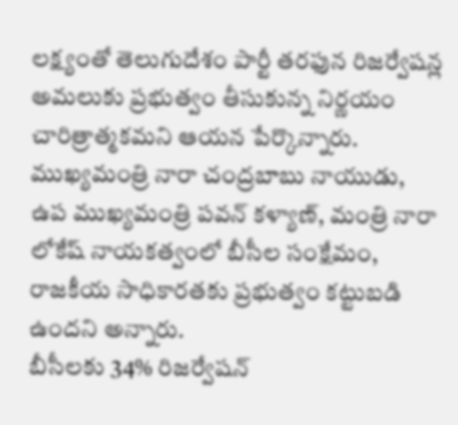లక్ష్యంతో తెలుగుదేశం పార్టీ తరఫున రిజర్వేషన్ల అమలుకు ప్రభుత్వం తీసుకున్న నిర్ణయం చారిత్రాత్మకమని ఆయన పేర్కొన్నారు. ముఖ్యమంత్రి నారా చంద్రబాబు నాయుడు, ఉప ముఖ్యమంత్రి పవన్ కళ్యాణ్, మంత్రి నారా లోకేష్ నాయకత్వంలో బీసీల సంక్షేమం, రాజకీయ సాధికారతకు ప్రభుత్వం కట్టుబడి ఉందని అన్నారు.
బీసీలకు 34% రిజర్వేషన్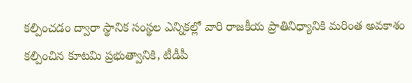కల్పించడం ద్వారా స్థానిక సంస్థల ఎన్నికల్లో వారి రాజకీయ ప్రాతినిధ్యానికి మరింత అవకాశం కల్పించిన కూటమి ప్రభుత్వానికి, టీడీపీ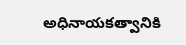అధినాయకత్వానికి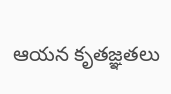ఆయన కృతజ్ఞతలు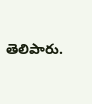తెలిపారు.